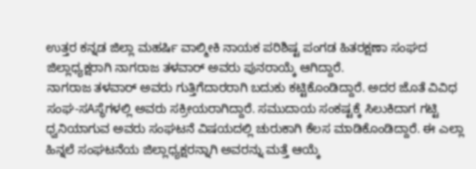ಉತ್ತರ ಕನ್ನಡ ಜಿಲ್ಲಾ ಮಹರ್ಷಿ ವಾಲ್ಮೀಕಿ ನಾಯಕ ಪರಿಶಿಷ್ಟ ಪಂಗಡ ಹಿತರಕ್ಷಣಾ ಸಂಘದ ಜಿಲ್ಲಾಧ್ಯಕ್ಷರಾಗಿ ನಾಗರಾಜ ತಳವಾರ್ ಅವರು ಪುನರಾಯ್ಕೆ ಆಗಿದ್ದಾರೆ.
ನಾಗರಾಜ ತಳವಾರ್ ಅವರು ಗುತ್ತಿಗೆದಾರರಾಗಿ ಬದುಕು ಕಟ್ಟಿಕೊಂಡಿದ್ದಾರೆ. ಅದರ ಜೊತೆ ವಿವಿಧ ಸಂಘ-ಸAಸ್ಥೆಗಳಲ್ಲಿ ಅವರು ಸಕ್ರೀಯರಾಗಿದ್ದಾರೆ. ಸಮುದಾಯ ಸಂಕಷ್ಟಕ್ಕೆ ಸಿಲುಕಿದಾಗ ಗಟ್ಟಿ ಧ್ವನಿಯಾಗುವ ಅವರು ಸಂಘಟನೆ ವಿಷಯದಲ್ಲಿ ಚುರುಕಾಗಿ ಕೆಲಸ ಮಾಡಿಕೊಂಡಿದ್ದಾರೆ. ಈ ಎಲ್ಲಾ ಹಿನ್ನಲೆ ಸಂಘಟನೆಯ ಜಿಲ್ಲಾಧ್ಯಕ್ಷರನ್ನಾಗಿ ಅವರನ್ನು ಮತ್ತೆ ಆಯ್ಕೆ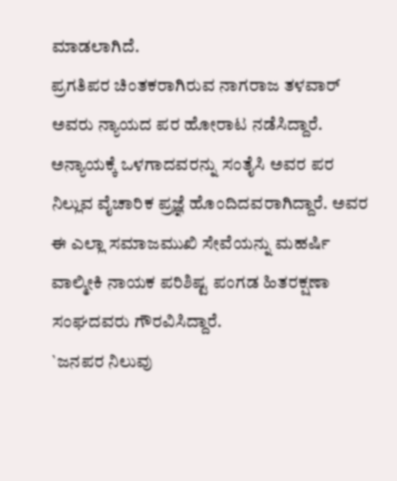ಮಾಡಲಾಗಿದೆ.
ಪ್ರಗತಿಪರ ಚಿಂತಕರಾಗಿರುವ ನಾಗರಾಜ ತಳವಾರ್ ಅವರು ನ್ಯಾಯದ ಪರ ಹೋರಾಟ ನಡೆಸಿದ್ದಾರೆ. ಅನ್ಯಾಯಕ್ಕೆ ಒಳಗಾದವರನ್ನು ಸಂತೈಸಿ ಅವರ ಪರ ನಿಲ್ಲುವ ವೈಚಾರಿಕ ಪ್ರಜ್ಞೆ ಹೊಂದಿದವರಾಗಿದ್ದಾರೆ. ಅವರ ಈ ಎಲ್ಲಾ ಸಮಾಜಮುಖಿ ಸೇವೆಯನ್ನು ಮಹರ್ಷಿ ವಾಲ್ಮೀಕಿ ನಾಯಕ ಪರಿಶಿಷ್ಟ ಪಂಗಡ ಹಿತರಕ್ಷಣಾ ಸಂಘದವರು ಗೌರವಿಸಿದ್ದಾರೆ.
`ಜನಪರ ನಿಲುವು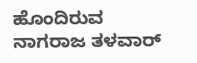ಹೊಂದಿರುವ ನಾಗರಾಜ ತಳವಾರ್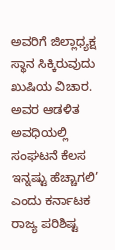ಅವರಿಗೆ ಜಿಲ್ಲಾಧ್ಯಕ್ಷ ಸ್ಥಾನ ಸಿಕ್ಕಿರುವುದು ಖುಷಿಯ ವಿಚಾರ. ಅವರ ಆಡಳಿತ ಅವಧಿಯಲ್ಲಿ ಸಂಘಟನೆ ಕೆಲಸ ಇನ್ನಷ್ಟು ಹೆಚ್ಚಾಗಲಿ’ ಎಂದು ಕರ್ನಾಟಕ ರಾಜ್ಯ ಪರಿಶಿಷ್ಟ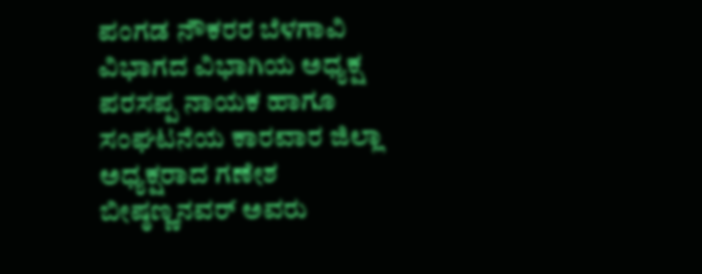ಪಂಗಡ ನೌಕರರ ಬೆಳಗಾವಿ ವಿಭಾಗದ ವಿಭಾಗಿಯ ಅಧ್ಯಕ್ಷ ಪರಸಪ್ಪ ನಾಯಕ ಹಾಗೂ ಸಂಘಟನೆಯ ಕಾರವಾರ ಜಿಲ್ಲಾ ಅಧ್ಯಕ್ಷರಾದ ಗಣೇಶ ಬೀಷ್ಠಣ್ಣನವರ್ ಅವರು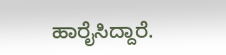ಹಾರೈಸಿದ್ದಾರೆ.